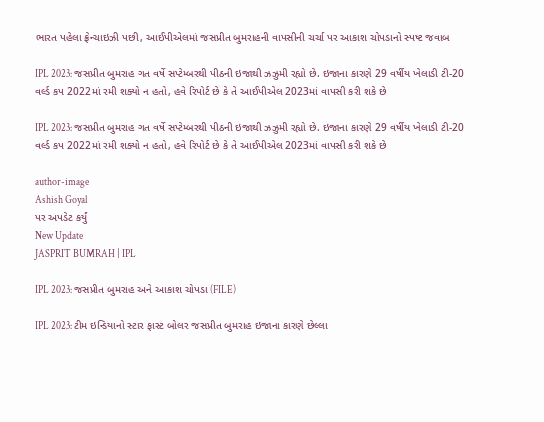ભારત પહેલા ફ્રેન્ચાઇઝી પછી, આઈપીએલમાં જસપ્રીત બુમરાહની વાપસીની ચર્ચા પર આકાશ ચોપડાનો સ્પષ્ટ જવાબ

IPL 2023: જસપ્રીત બુમરાહ ગત વર્ષે સપ્ટેમ્બરથી પીઠની ઇજાથી ઝઝુમી રહ્યો છે. ઇજાના કારણે 29 વર્ષીય ખેલાડી ટી-20 વર્લ્ડ કપ 2022માં રમી શક્યો ન હતો, હવે રિપોર્ટ છે કે તે આઈપીએલ 2023માં વાપસી કરી શકે છે

IPL 2023: જસપ્રીત બુમરાહ ગત વર્ષે સપ્ટેમ્બરથી પીઠની ઇજાથી ઝઝુમી રહ્યો છે. ઇજાના કારણે 29 વર્ષીય ખેલાડી ટી-20 વર્લ્ડ કપ 2022માં રમી શક્યો ન હતો, હવે રિપોર્ટ છે કે તે આઈપીએલ 2023માં વાપસી કરી શકે છે

author-image
Ashish Goyal
પર અપડેટ કર્યું
New Update
JASPRIT BUMRAH | IPL

IPL 2023: જસપ્રીત બુમરાહ અને આકાશ ચોપડા (FILE)

IPL 2023: ટીમ ઇન્ડિયાનો સ્ટાર ફાસ્ટ બોલર જસપ્રીત બુમરાહ ઇજાના કારણે છેલ્લા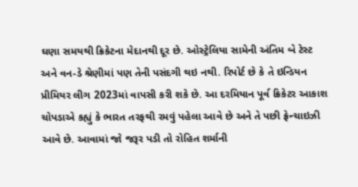ઘણા સમયથી ક્રિકેટના મેદાનથી દૂર છે. ઓસ્ટ્રેલિયા સામેની અંતિમ બે ટેસ્ટ અને વન-ડે શ્રેણીમાં પણ તેની પસંદગી થઇ નથી. રિપોર્ટ છે કે તે ઇન્ડિયન પ્રીમિયર લીગ 2023માં વાપસી કરી શકે છે. આ દરમિયાન પૂર્વ ક્રિકેટર આકાશ ચોપડાએ કહ્યું કે ભારત તરફથી રમવું પહેલા આવે છે અને તે પછી ફ્રેન્ચાઇઝી આવે છે. આવામાં જો જરૂર પડી તો રોહિત શર્માની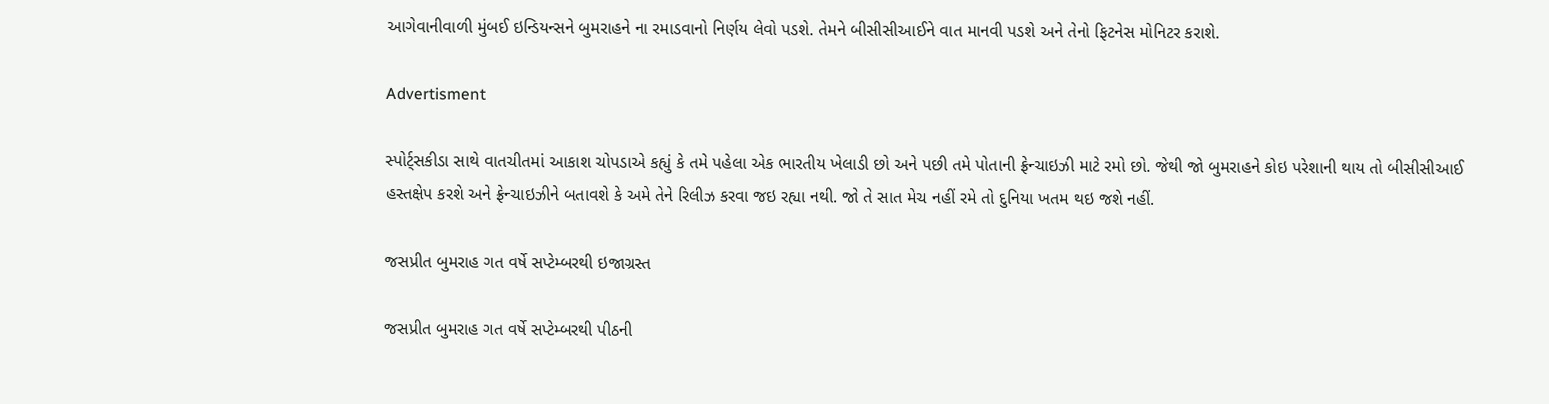આગેવાનીવાળી મુંબઈ ઇન્ડિયન્સને બુમરાહને ના રમાડવાનો નિર્ણય લેવો પડશે. તેમને બીસીસીઆઈને વાત માનવી પડશે અને તેનો ફિટનેસ મોનિટર કરાશે.

Advertisment

સ્પોર્ટ્સકીડા સાથે વાતચીતમાં આકાશ ચોપડાએ કહ્યું કે તમે પહેલા એક ભારતીય ખેલાડી છો અને પછી તમે પોતાની ફ્રેન્ચાઇઝી માટે રમો છો. જેથી જો બુમરાહને કોઇ પરેશાની થાય તો બીસીસીઆઈ હસ્તક્ષેપ કરશે અને ફ્રેન્ચાઇઝીને બતાવશે કે અમે તેને રિલીઝ કરવા જઇ રહ્યા નથી. જો તે સાત મેચ નહીં રમે તો દુનિયા ખતમ થઇ જશે નહીં.

જસપ્રીત બુમરાહ ગત વર્ષે સપ્ટેમ્બરથી ઇજાગ્રસ્ત

જસપ્રીત બુમરાહ ગત વર્ષે સપ્ટેમ્બરથી પીઠની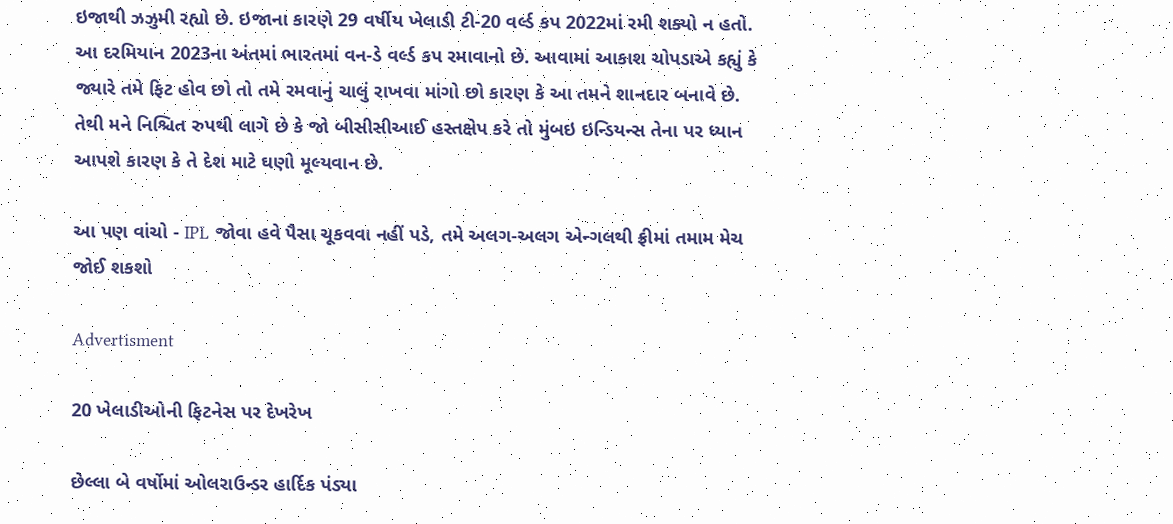ઇજાથી ઝઝુમી રહ્યો છે. ઇજાના કારણે 29 વર્ષીય ખેલાડી ટી-20 વર્લ્ડ કપ 2022માં રમી શક્યો ન હતો. આ દરમિયાન 2023ના અંતમાં ભારતમાં વન-ડે વર્લ્ડ કપ રમાવાનો છે. આવામાં આકાશ ચોપડાએ કહ્યું કે જ્યારે તમે ફિટ હોવ છો તો તમે રમવાનું ચાલું રાખવા માંગો છો કારણ કે આ તમને શાનદાર બનાવે છે. તેથી મને નિશ્ચિત રુપથી લાગે છે કે જો બીસીસીઆઈ હસ્તક્ષેપ કરે તો મુંબઇ ઇન્ડિયન્સ તેના પર ધ્યાન આપશે કારણ કે તે દેશ માટે ઘણો મૂલ્યવાન છે.

આ પણ વાંચો - IPL જોવા હવે પૈસા ચૂકવવા નહીં પડે, તમે અલગ-અલગ એન્ગલથી ફ્રીમાં તમામ મેચ જોઈ શકશો

Advertisment

20 ખેલાડીઓની ફિટનેસ પર દેખરેખ

છેલ્લા બે વર્ષોમાં ઓલરાઉન્ડર હાર્દિક પંડ્યા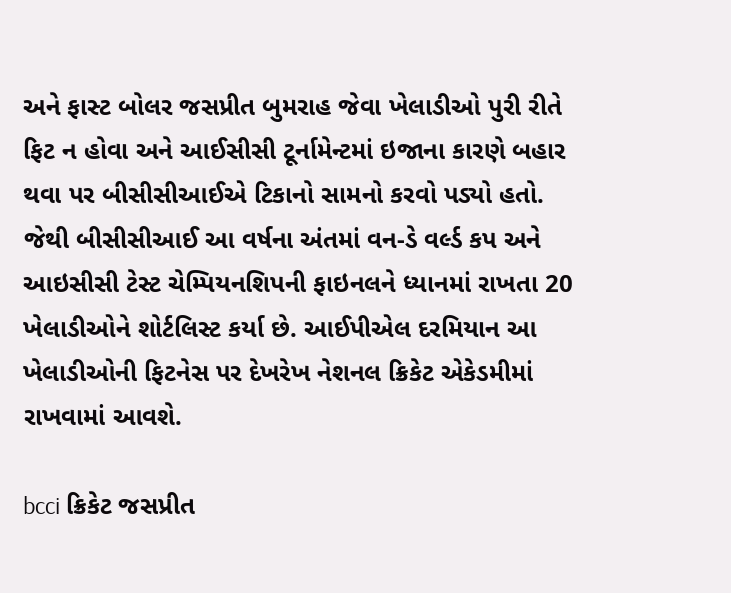અને ફાસ્ટ બોલર જસપ્રીત બુમરાહ જેવા ખેલાડીઓ પુરી રીતે ફિટ ન હોવા અને આઈસીસી ટૂર્નામેન્ટમાં ઇજાના કારણે બહાર થવા પર બીસીસીઆઈએ ટિકાનો સામનો કરવો પડ્યો હતો. જેથી બીસીસીઆઈ આ વર્ષના અંતમાં વન-ડે વર્લ્ડ કપ અને આઇસીસી ટેસ્ટ ચેમ્પિયનશિપની ફાઇનલને ધ્યાનમાં રાખતા 20 ખેલાડીઓને શોર્ટલિસ્ટ કર્યા છે. આઈપીએલ દરમિયાન આ ખેલાડીઓની ફિટનેસ પર દેખરેખ નેશનલ ક્રિકેટ એકેડમીમાં રાખવામાં આવશે.

bcci ક્રિકેટ જસપ્રીત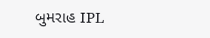બુમરાહ IPL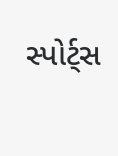સ્પોર્ટ્સ